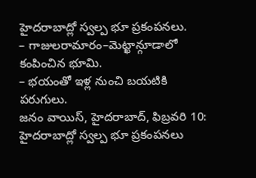హైదరాబాద్లో స్వల్ప భూ ప్రకంపనలు.
– గాజులరామారం–మెట్ఖాన్గూడాలో కంపించిన భూమి.
– భయంతో ఇళ్ల నుంచి బయటికి పరుగులు.
జనం వాయిస్, హైదరాబాద్, ఫిబ్రవరి 10:
హైదరాబాద్లో స్వల్ప భూ ప్రకంపనలు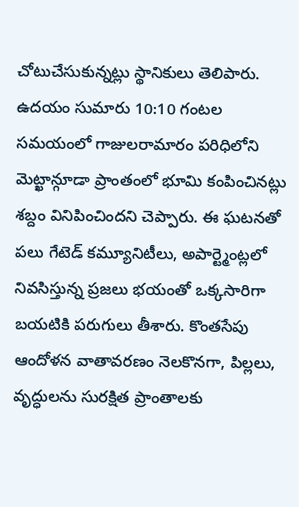చోటుచేసుకున్నట్లు స్థానికులు తెలిపారు. ఉదయం సుమారు 10:10 గంటల సమయంలో గాజులరామారం పరిధిలోని మెట్ఖాన్గూడా ప్రాంతంలో భూమి కంపించినట్లు శబ్దం వినిపించిందని చెప్పారు. ఈ ఘటనతో పలు గేటెడ్ కమ్యూనిటీలు, అపార్ట్మెంట్లలో నివసిస్తున్న ప్రజలు భయంతో ఒక్కసారిగా బయటికి పరుగులు తీశారు. కొంతసేపు ఆందోళన వాతావరణం నెలకొనగా, పిల్లలు, వృద్ధులను సురక్షిత ప్రాంతాలకు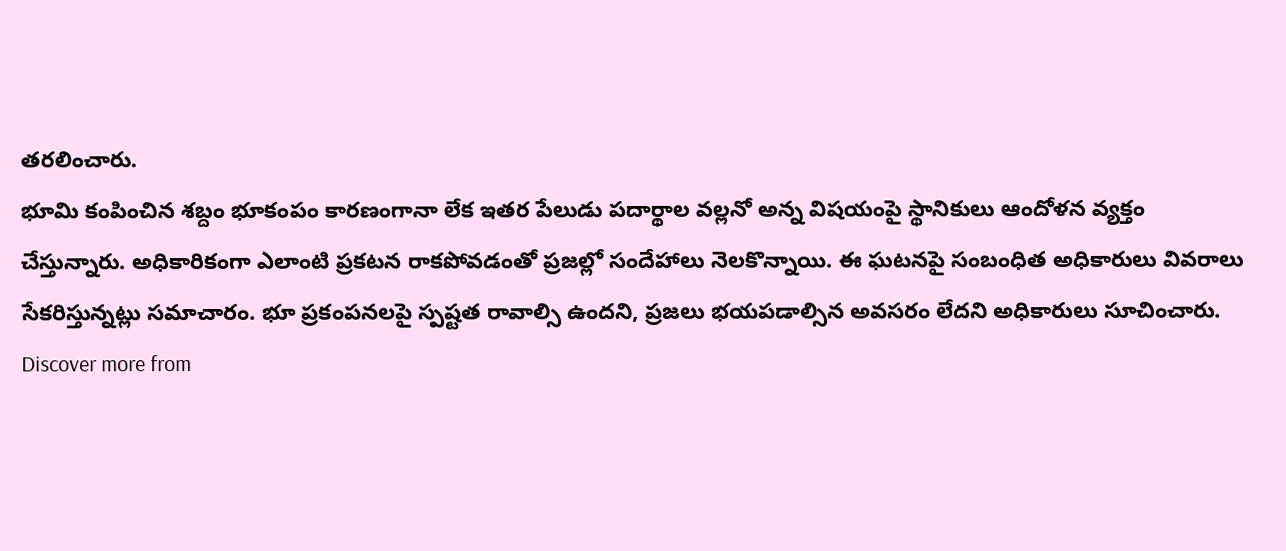తరలించారు.
భూమి కంపించిన శబ్దం భూకంపం కారణంగానా లేక ఇతర పేలుడు పదార్థాల వల్లనో అన్న విషయంపై స్థానికులు ఆందోళన వ్యక్తం చేస్తున్నారు. అధికారికంగా ఎలాంటి ప్రకటన రాకపోవడంతో ప్రజల్లో సందేహాలు నెలకొన్నాయి. ఈ ఘటనపై సంబంధిత అధికారులు వివరాలు సేకరిస్తున్నట్లు సమాచారం. భూ ప్రకంపనలపై స్పష్టత రావాల్సి ఉందని, ప్రజలు భయపడాల్సిన అవసరం లేదని అధికారులు సూచించారు.
Discover more from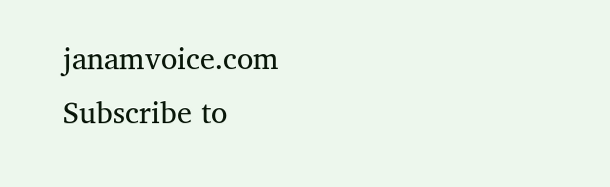janamvoice.com
Subscribe to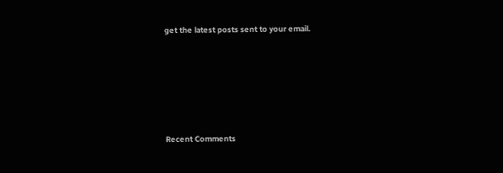get the latest posts sent to your email.





Recent Comments